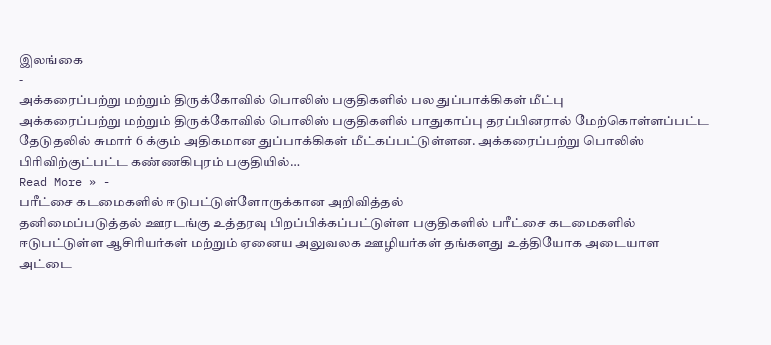இலங்கை
-
அக்கரைப்பற்று மற்றும் திருக்கோவில் பொலிஸ் பகுதிகளில் பல துப்பாக்கிகள் மீட்பு
அக்கரைப்பற்று மற்றும் திருக்கோவில் பொலிஸ் பகுதிகளில் பாதுகாப்பு தரப்பினரால் மேற்கொள்ளப்பட்ட தேடுதலில் சுமார் 6 க்கும் அதிகமான துப்பாக்கிகள் மீட்கப்பட்டுள்ளன. அக்கரைப்பற்று பொலிஸ் பிரிவிற்குட்பட்ட கண்ணகிபுரம் பகுதியில்…
Read More » -
பரீட்சை கடமைகளில் ஈடுபட்டுள்ளோருக்கான அறிவித்தல்
தனிமைப்படுத்தல் ஊரடங்கு உத்தரவு பிறப்பிக்கப்பட்டுள்ள பகுதிகளில் பரீட்சை கடமைகளில் ஈடுபட்டுள்ள ஆசிரியர்கள் மற்றும் ஏனைய அலுவலக ஊழியர்கள் தங்களது உத்தியோக அடையாள அட்டை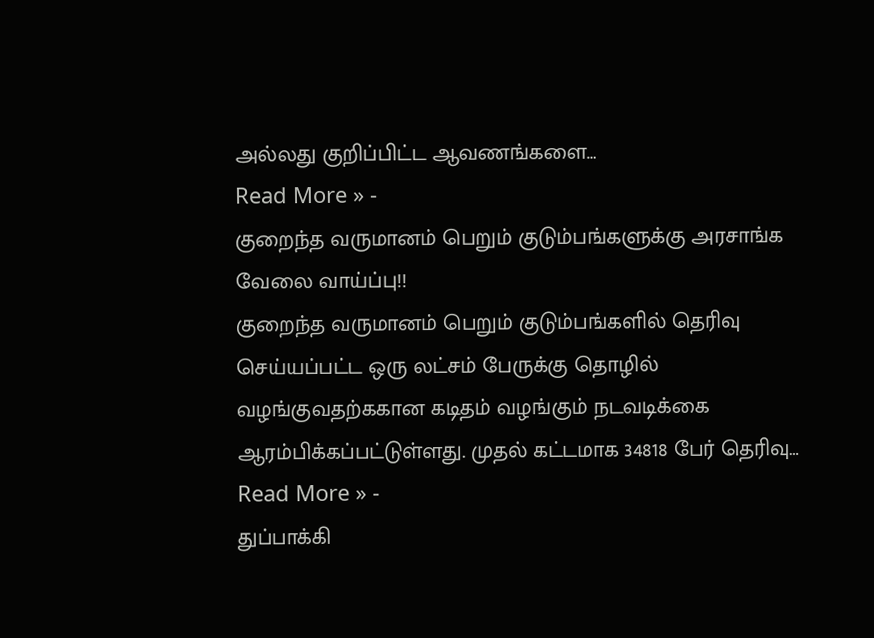அல்லது குறிப்பிட்ட ஆவணங்களை…
Read More » -
குறைந்த வருமானம் பெறும் குடும்பங்களுக்கு அரசாங்க வேலை வாய்ப்பு!!
குறைந்த வருமானம் பெறும் குடும்பங்களில் தெரிவு செய்யப்பட்ட ஒரு லட்சம் பேருக்கு தொழில் வழங்குவதற்ககான கடிதம் வழங்கும் நடவடிக்கை ஆரம்பிக்கப்பட்டுள்ளது. முதல் கட்டமாக 34818 பேர் தெரிவு…
Read More » -
துப்பாக்கி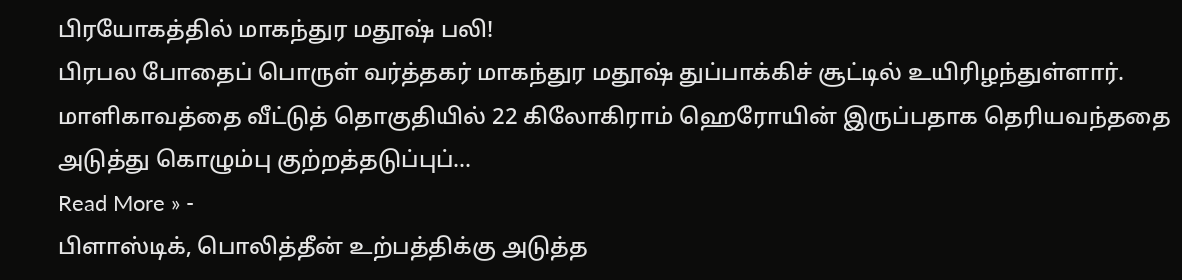பிரயோகத்தில் மாகந்துர மதூஷ் பலி!
பிரபல போதைப் பொருள் வர்த்தகர் மாகந்துர மதூஷ் துப்பாக்கிச் சூட்டில் உயிரிழந்துள்ளார். மாளிகாவத்தை வீட்டுத் தொகுதியில் 22 கிலோகிராம் ஹெரோயின் இருப்பதாக தெரியவந்ததை அடுத்து கொழும்பு குற்றத்தடுப்புப்…
Read More » -
பிளாஸ்டிக், பொலித்தீன் உற்பத்திக்கு அடுத்த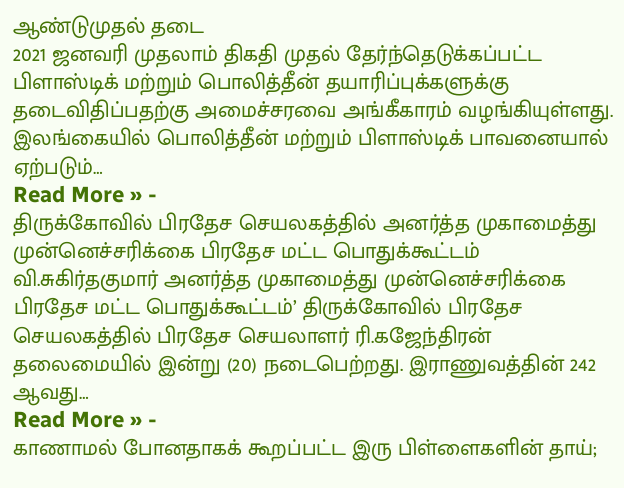ஆண்டுமுதல் தடை
2021 ஜனவரி முதலாம் திகதி முதல் தேர்ந்தெடுக்கப்பட்ட பிளாஸ்டிக் மற்றும் பொலித்தீன் தயாரிப்புக்களுக்கு தடைவிதிப்பதற்கு அமைச்சரவை அங்கீகாரம் வழங்கியுள்ளது. இலங்கையில் பொலித்தீன் மற்றும் பிளாஸ்டிக் பாவனையால் ஏற்படும்…
Read More » -
திருக்கோவில் பிரதேச செயலகத்தில் அனர்த்த முகாமைத்து முன்னெச்சரிக்கை பிரதேச மட்ட பொதுக்கூட்டம்
வி.சுகிர்தகுமார் அனர்த்த முகாமைத்து முன்னெச்சரிக்கை பிரதேச மட்ட பொதுக்கூட்டம்’ திருக்கோவில் பிரதேச செயலகத்தில் பிரதேச செயலாளர் ரி.கஜேந்திரன் தலைமையில் இன்று (20) நடைபெற்றது. இராணுவத்தின் 242 ஆவது…
Read More » -
காணாமல் போனதாகக் கூறப்பட்ட இரு பிள்ளைகளின் தாய்;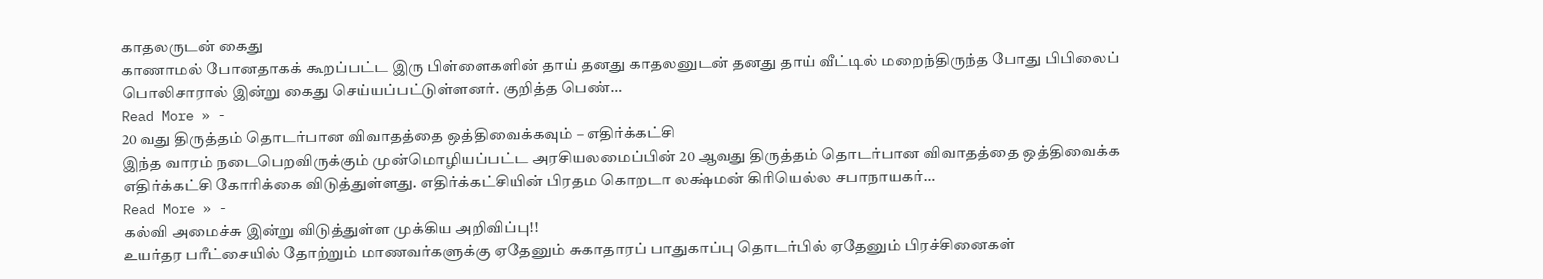காதலருடன் கைது
காணாமல் போனதாகக் கூறப்பட்ட இரு பிள்ளைகளின் தாய் தனது காதலனுடன் தனது தாய் வீட்டில் மறைந்திருந்த போது பிபிலைப் பொலிசாரால் இன்று கைது செய்யப்பட்டுள்ளனர். குறித்த பெண்…
Read More » -
20 வது திருத்தம் தொடர்பான விவாதத்தை ஒத்திவைக்கவும் – எதிர்க்கட்சி
இந்த வாரம் நடைபெறவிருக்கும் முன்மொழியப்பட்ட அரசியலமைப்பின் 20 ஆவது திருத்தம் தொடர்பான விவாதத்தை ஒத்திவைக்க எதிர்க்கட்சி கோரிக்கை விடுத்துள்ளது. எதிர்க்கட்சியின் பிரதம கொறடா லக்ஷ்மன் கிரியெல்ல சபாநாயகர்…
Read More » -
கல்வி அமைச்சு இன்று விடுத்துள்ள முக்கிய அறிவிப்பு!!
உயர்தர பரீட்சையில் தோற்றும் மாணவர்களுக்கு ஏதேனும் சுகாதாரப் பாதுகாப்பு தொடர்பில் ஏதேனும் பிரச்சினைகள்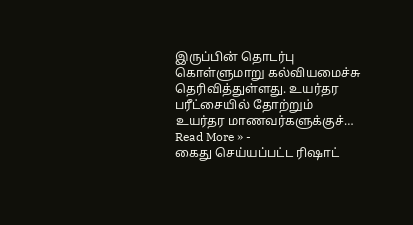இருப்பின் தொடர்பு கொள்ளுமாறு கல்வியமைச்சு தெரிவித்துள்ளது. உயர்தர பரீட்சையில் தோற்றும் உயர்தர மாணவர்களுக்குச்…
Read More » -
கைது செய்யப்பட்ட ரிஷாட்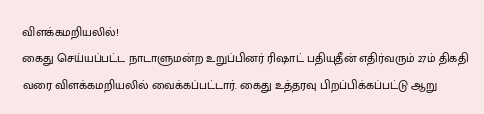விளக்கமறியலில்!
கைது செய்யப்பட்ட நாடாளுமன்ற உறுப்பினர் ரிஷாட் பதியுதீன் எதிர்வரும் 27ம் திகதி வரை விளக்கமறியலில் வைக்கப்பட்டார். கைது உத்தரவு பிறப்பிக்கப்பட்டு ஆறு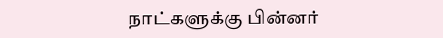நாட்களுக்கு பின்னர்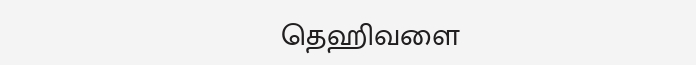தெஹிவளை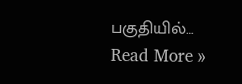பகுதியில்…
Read More »